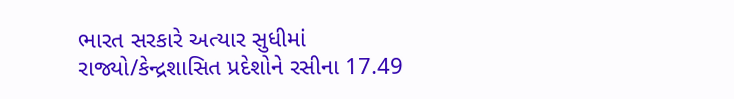ભારત સરકારે અત્યાર સુધીમાં રાજ્યો/કેન્દ્રશાસિત પ્રદેશોને રસીના 17.49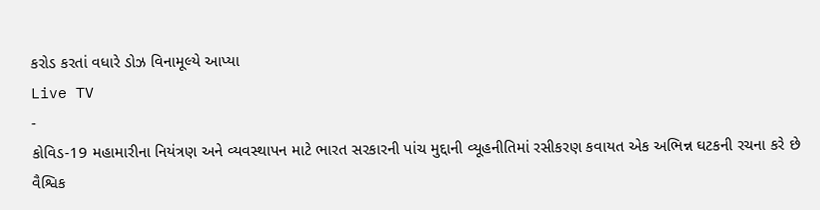કરોડ કરતાં વધારે ડોઝ વિનામૂલ્યે આપ્યા
Live TV
-
કોવિડ-19 મહામારીના નિયંત્રણ અને વ્યવસ્થાપન માટે ભારત સરકારની પાંચ મુદ્દાની વ્યૂહનીતિમાં રસીકરણ કવાયત એક અભિન્ન ઘટકની રચના કરે છે
વૈશ્વિક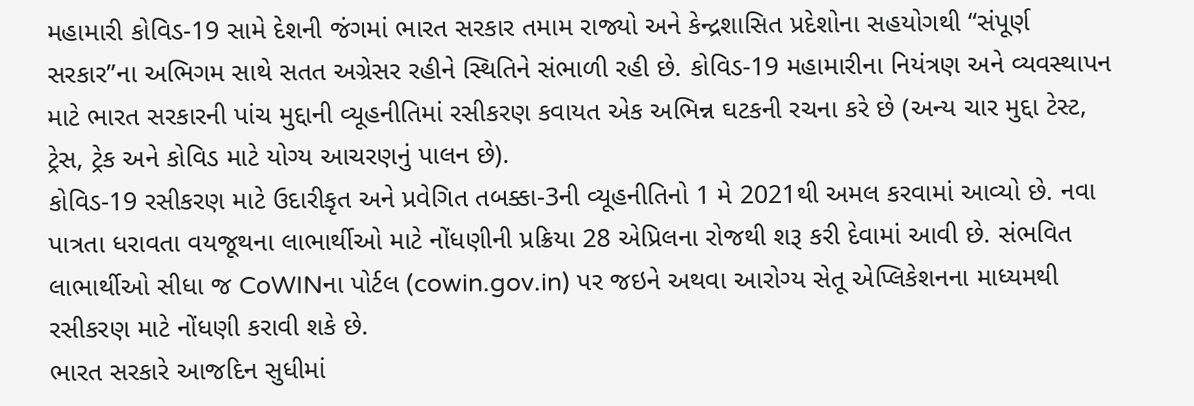મહામારી કોવિડ-19 સામે દેશની જંગમાં ભારત સરકાર તમામ રાજ્યો અને કેન્દ્રશાસિત પ્રદેશોના સહયોગથી “સંપૂર્ણ સરકાર”ના અભિગમ સાથે સતત અગ્રેસર રહીને સ્થિતિને સંભાળી રહી છે. કોવિડ-19 મહામારીના નિયંત્રણ અને વ્યવસ્થાપન માટે ભારત સરકારની પાંચ મુદ્દાની વ્યૂહનીતિમાં રસીકરણ કવાયત એક અભિન્ન ઘટકની રચના કરે છે (અન્ય ચાર મુદ્દા ટેસ્ટ, ટ્રેસ, ટ્રેક અને કોવિડ માટે યોગ્ય આચરણનું પાલન છે).
કોવિડ-19 રસીકરણ માટે ઉદારીકૃત અને પ્રવેગિત તબક્કા-3ની વ્યૂહનીતિનો 1 મે 2021થી અમલ કરવામાં આવ્યો છે. નવા પાત્રતા ધરાવતા વયજૂથના લાભાર્થીઓ માટે નોંધણીની પ્રક્રિયા 28 એપ્રિલના રોજથી શરૂ કરી દેવામાં આવી છે. સંભવિત લાભાર્થીઓ સીધા જ CoWINના પોર્ટલ (cowin.gov.in) પર જઇને અથવા આરોગ્ય સેતૂ એપ્લિકેશનના માધ્યમથી રસીકરણ માટે નોંધણી કરાવી શકે છે.
ભારત સરકારે આજદિન સુધીમાં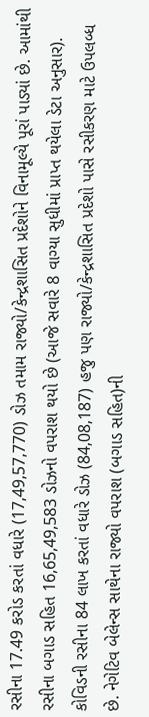રસીના 17.49 કરોડ કરતાં વધારે (17,49,57,770) ડોઝ તમામ રાજ્યો/કેન્દ્રશાસિત પ્રદેશોને વિનામૂલ્યે પૂરાં પાડ્યાં છે. આમાંથી રસીના બગાડ સહિત 16,65,49,583 ડોઝનો વપરાશ થયો છે (આજે સવારે 8 વાગ્યા સુધીમાં પ્રાપ્ત થયેલા ડેટા અનુસાર).
કોવિડની રસીના 84 લાખ કરતાં વધારે ડોઝ (84,08,187) હજુ પણ રાજ્યો/કેન્દ્રશાસિત પ્રદેશો પાસે રસીકરણ માટે ઉપલબ્ધ છે. નેગેટિવ બેલેન્સ સાથેના રાજ્યો વપરાશ (બગાડ સહિત)ની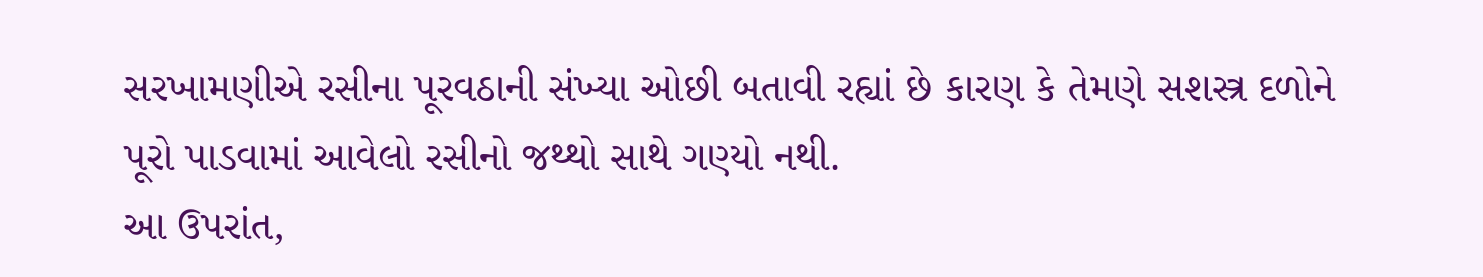સરખામણીએ રસીના પૂરવઠાની સંખ્યા ઓછી બતાવી રહ્યાં છે કારણ કે તેમણે સશસ્ત્ર દળોને પૂરો પાડવામાં આવેલો રસીનો જથ્થો સાથે ગણ્યો નથી.
આ ઉપરાંત,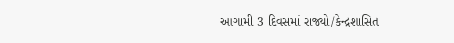આગામી 3 દિવસમાં રાજ્યો/કેન્દ્રશાસિત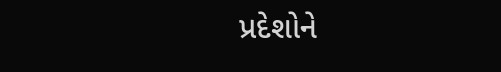પ્રદેશોને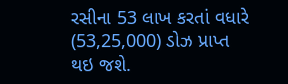રસીના 53 લાખ કરતાં વધારે (53,25,000) ડોઝ પ્રાપ્ત થઇ જશે.